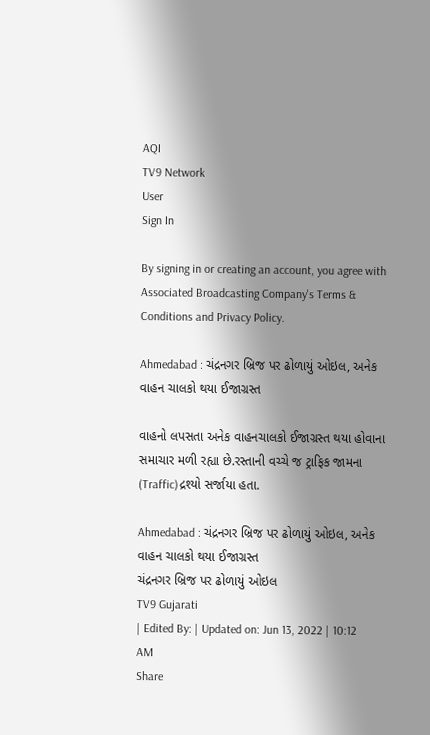AQI
TV9 Network
User
Sign In

By signing in or creating an account, you agree with Associated Broadcasting Company's Terms & Conditions and Privacy Policy.

Ahmedabad : ચંદ્રનગર બ્રિજ પર ઢોળાયું ઓઇલ, અનેક વાહન ચાલકો થયા ઈજાગ્રસ્ત

વાહનો લપસતા અનેક વાહનચાલકો ઈજાગ્રસ્ત થયા હોવાના સમાચાર મળી રહ્યા છે.રસ્તાની વચ્ચે જ ટ્રાફિક જામના (Traffic)દ્રશ્યો સર્જાયા હતા.

Ahmedabad : ચંદ્રનગર બ્રિજ પર ઢોળાયું ઓઇલ, અનેક વાહન ચાલકો થયા ઈજાગ્રસ્ત
ચંદ્રનગર બ્રિજ પર ઢોળાયું ઓઇલ
TV9 Gujarati
| Edited By: | Updated on: Jun 13, 2022 | 10:12 AM
Share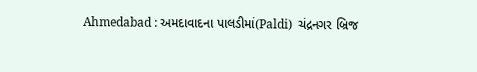Ahmedabad : અમદાવાદના પાલડીમાં(Paldi)  ચંદ્રનગર બ્રિજ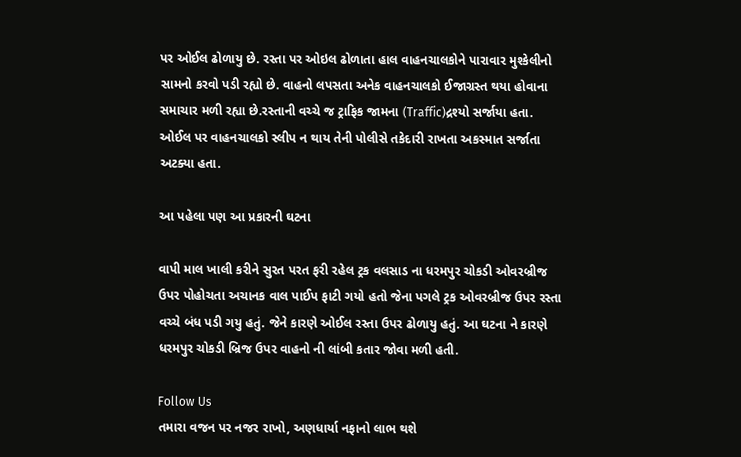પર ઓઈલ ઢોળાયુ છે. રસ્તા પર ઓઇલ ઢોળાતા હાલ વાહનચાલકોને પારાવાર મુશ્કેલીનો સામનો કરવો પડી રહ્યો છે. વાહનો લપસતા અનેક વાહનચાલકો ઈજાગ્રસ્ત થયા હોવાના સમાચાર મળી રહ્યા છે.રસ્તાની વચ્ચે જ ટ્રાફિક જામના (Traffic)દ્રશ્યો સર્જાયા હતા. ઓઈલ પર વાહનચાલકો સ્લીપ ન થાય તેની પોલીસે તકેદારી રાખતા અકસ્માત સર્જાતા અટક્યા હતા.

આ પહેલા પણ આ પ્રકારની ઘટના

વાપી માલ ખાલી કરીને સુરત પરત ફરી રહેલ ટ્રક વલસાડ ના ધરમપુર ચોકડી ઓવરબ્રીજ ઉપર પોહોચતા અચાનક વાલ પાઈપ ફાટી ગયો હતો જેના પગલે ટ્રક ઓવરબ્રીજ ઉપર રસ્તા વચ્ચે બંધ પડી ગયુ હતું. જેને કારણે ઓઈલ રસ્તા ઉપર ઢોળાયુ હતું. આ ઘટના ને કારણે ધરમપુર ચોકડી બ્રિજ ઉપર વાહનો ની લાંબી કતાર જોવા મળી હતી.

Follow Us
તમારા વજન પર નજર રાખો, અણધાર્યા નફાનો લાભ થશે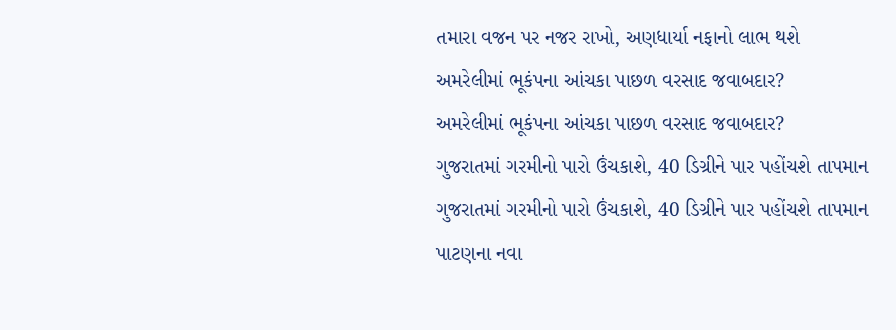તમારા વજન પર નજર રાખો, અણધાર્યા નફાનો લાભ થશે
અમરેલીમાં ભૂકંપના આંચકા પાછળ વરસાદ જવાબદાર?
અમરેલીમાં ભૂકંપના આંચકા પાછળ વરસાદ જવાબદાર?
ગુજરાતમાં ગરમીનો પારો ઉંચકાશે, 40 ડિગ્રીને પાર પહોંચશે તાપમાન
ગુજરાતમાં ગરમીનો પારો ઉંચકાશે, 40 ડિગ્રીને પાર પહોંચશે તાપમાન
પાટણના નવા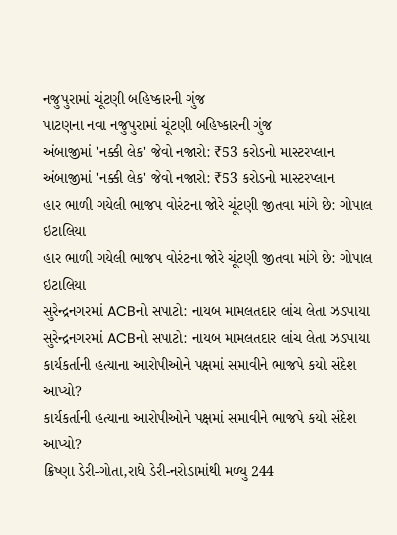નજુપુરામાં ચૂંટણી બહિષ્કારની ગુંજ
પાટણના નવા નજુપુરામાં ચૂંટણી બહિષ્કારની ગુંજ
અંબાજીમાં 'નક્કી લેક' જેવો નજારો: ₹53 કરોડનો માસ્ટરપ્લાન
અંબાજીમાં 'નક્કી લેક' જેવો નજારો: ₹53 કરોડનો માસ્ટરપ્લાન
હાર ભાળી ગયેલી ભાજપ વોરંટના જોરે ચૂંટણી જીતવા માંગે છે: ગોપાલ ઇટાલિયા
હાર ભાળી ગયેલી ભાજપ વોરંટના જોરે ચૂંટણી જીતવા માંગે છે: ગોપાલ ઇટાલિયા
સુરેન્દ્રનગરમાં ACBનો સપાટો: નાયબ મામલતદાર લાંચ લેતા ઝડપાયા
સુરેન્દ્રનગરમાં ACBનો સપાટો: નાયબ મામલતદાર લાંચ લેતા ઝડપાયા
કાર્યકર્તાની હત્યાના આરોપીઓને પક્ષમાં સમાવીને ભાજપે કયો સંદેશ આપ્યો?
કાર્યકર્તાની હત્યાના આરોપીઓને પક્ષમાં સમાવીને ભાજપે કયો સંદેશ આપ્યો?
ક્રિષ્ણા ડેરી-ગોતા,રાધે ડેરી-નરોડામાંથી મળ્યુ 244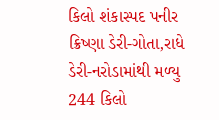કિલો શંકાસ્પદ પનીર
ક્રિષ્ણા ડેરી-ગોતા,રાધે ડેરી-નરોડામાંથી મળ્યુ 244 કિલો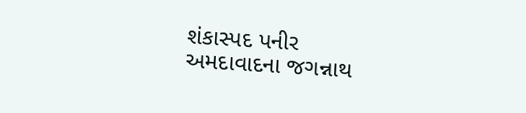શંકાસ્પદ પનીર
અમદાવાદના જગન્નાથ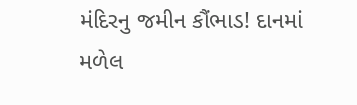મંદિરનુ જમીન કૌંભાડ! દાનમાં મળેલ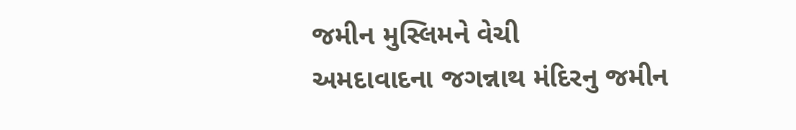જમીન મુસ્લિમને વેચી
અમદાવાદના જગન્નાથ મંદિરનુ જમીન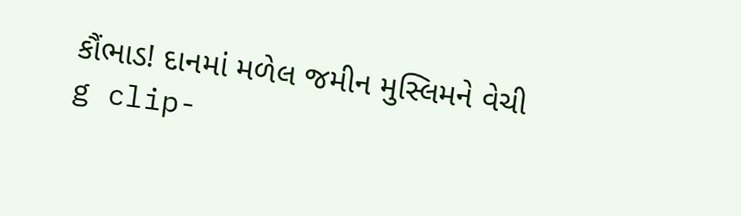કૌંભાડ! દાનમાં મળેલ જમીન મુસ્લિમને વેચી
g clip-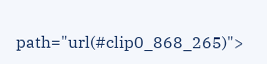path="url(#clip0_868_265)">